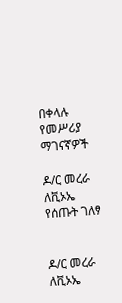በቀላሉ የመሥሪያ ማገናኛዎች

ዶ/ር መረራ ለቪኦኤ የሰጡት ገለፃ


ዶ/ር መረራ ለቪኦኤ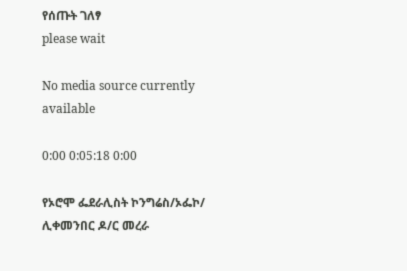የሰጡት ገለፃ
please wait

No media source currently available

0:00 0:05:18 0:00

የኦሮሞ ፌደራሊስት ኮንግሬስ/ኦፌኮ/ ሊቀመንበር ዶ/ር መረራ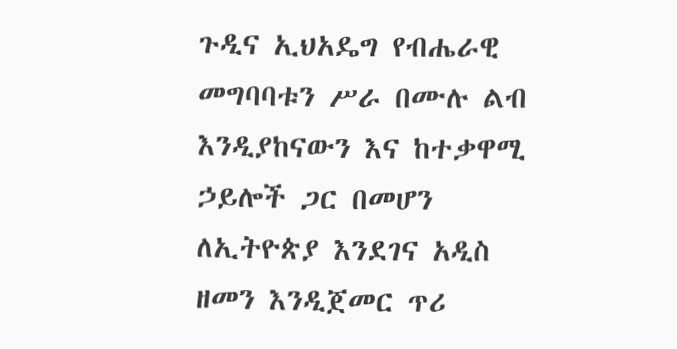ጉዲና ኢህአዴግ የብሔራዊ መግባባቱን ሥራ በሙሉ ልብ እንዲያከናውን እና ከተቃዋሚ ኃይሎች ጋር በመሆን ለኢትዮጵያ እንደገና አዲስ ዘመን እንዲጀመር ጥሪ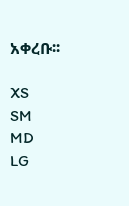አቀረቡ፡፡

XS
SM
MD
LG